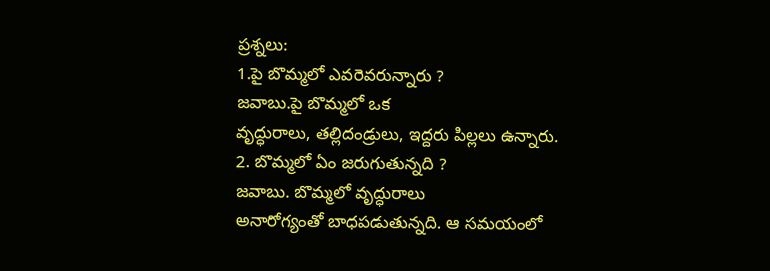ప్రశ్నలు:
1.పై బొమ్మలో ఎవరెవరున్నారు ?
జవాబు.పై బొమ్మలో ఒక
వృద్ధురాలు, తల్లిదండ్రులు, ఇద్దరు పిల్లలు ఉన్నారు.
2. బొమ్మలో ఏం జరుగుతున్నది ?
జవాబు. బొమ్మలో వృద్ధురాలు
అనారోగ్యంతో బాధపడుతున్నది. ఆ సమయంలో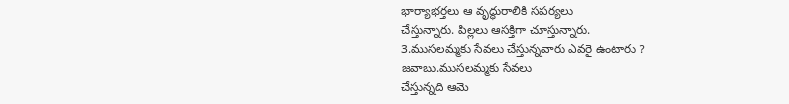భార్యాభర్తలు ఆ వృద్ధురాలికి సపర్యలు
చేస్తున్నారు. పిల్లలు ఆసక్తిగా చూస్తున్నారు.
3.ముసలమ్మకు సేవలు చేస్తున్నవారు ఎవరై ఉంటారు ?
జవాబు.ముసలమ్మకు సేవలు
చేస్తున్నది ఆమె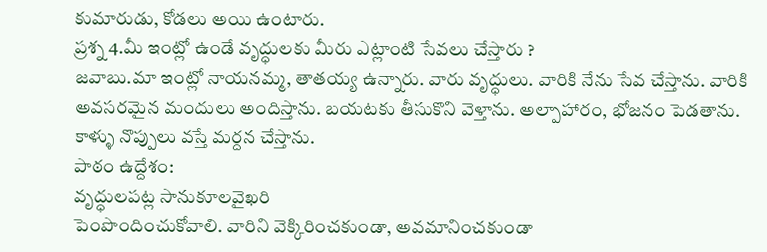కుమారుడు, కోడలు అయి ఉంటారు.
ప్రశ్న 4.మీ ఇంట్లో ఉండే వృద్ధులకు మీరు ఎట్లాంటి సేవలు చేస్తారు ?
జవాబు.మా ఇంట్లో నాయనమ్మ, తాతయ్య ఉన్నారు. వారు వృద్ధులు. వారికి నేను సేవ చేస్తాను. వారికి
అవసరమైన మందులు అందిస్తాను. బయటకు తీసుకొని వెళ్తాను. అల్పాహారం, భోజనం పెడతాను. కాళ్ళు నొప్పులు వస్తే మర్దన చేస్తాను.
పాఠం ఉద్దేశం:
వృద్ధులపట్ల సానుకూలవైఖరి
పెంపొందించుకోవాలి. వారిని వెక్కిరించకుండా, అవమానించకుండా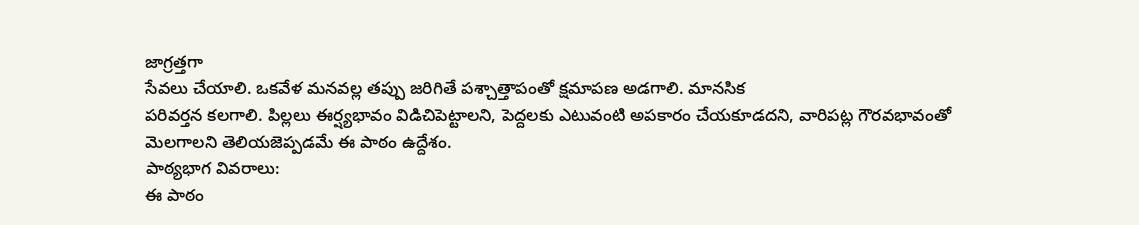జాగ్రత్తగా
సేవలు చేయాలి. ఒకవేళ మనవల్ల తప్పు జరిగితే పశ్చాత్తాపంతో క్షమాపణ అడగాలి. మానసిక
పరివర్తన కలగాలి. పిల్లలు ఈర్ష్యభావం విడిచిపెట్టాలని, పెద్దలకు ఎటువంటి అపకారం చేయకూడదని, వారిపట్ల గౌరవభావంతో
మెలగాలని తెలియజెప్పడమే ఈ పాఠం ఉద్దేశం.
పాఠ్యభాగ వివరాలు:
ఈ పాఠం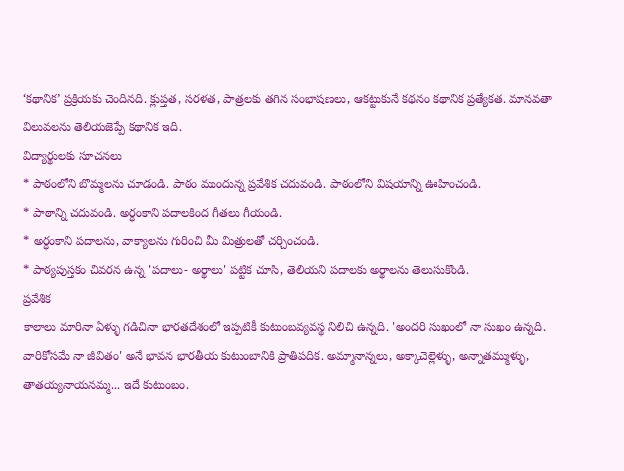‘కథానిక’ ప్రక్రియకు చెందినది. క్లుప్తత, సరళత, పాత్రలకు తగిన సంభాషణలు, ఆకట్టుకునే కథనం కథానిక ప్రత్యేకత. మానవతా విలువలను తెలియజెప్పే కథానిక ఇది.
విద్యార్థులకు సూచనలు
* పాఠంలోని బొమ్మలను చూడండి. పాఠం ముందున్న ప్రవేశిక చదువండి. పాఠంలోని విషయాన్ని ఊహించండి.
* పాఠాన్ని చదువండి. అర్ధంకాని పదాలకింద గీతలు గీయండి.
* అర్ధంకాని పదాలను, వాక్యాలను గురించి మీ మిత్రులతో చర్చించండి.
* పాఠ్యపుస్తకం చివరన ఉన్న 'పదాలు- అర్థాలు' పట్టిక చూసి, తెలియని పదాలకు అర్థాలను తెలుసుకొండి.
ప్రవేశిక
కాలాలు మారినా ఏళ్ళు గడిచినా భారతదేశంలో ఇప్పటికీ కుటుంబవ్యవస్థ నిలిచి ఉన్నది. 'అందరి సుఖంలో నా సుఖం ఉన్నది. వారికోసమే నా జీవితం' అనే భావన భారతీయ కుటుంబానికి ప్రాతిపదిక. అమ్మానాన్నలు, అక్కాచెల్లెళ్ళు, అన్నాతమ్ముళ్ళు, తాతయ్యనాయనమ్మ... ఇదే కుటుంబం.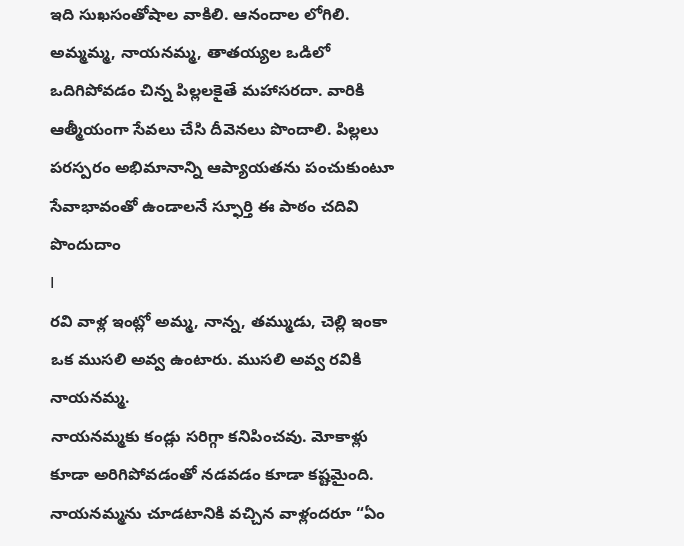ఇది సుఖసంతోషాల వాకిలి. ఆనందాల లోగిలి. అమ్మమ్మ, నాయనమ్మ, తాతయ్యల ఒడిలో ఒదిగిపోవడం చిన్న పిల్లలకైతే మహాసరదా. వారికి ఆత్మీయంగా సేవలు చేసి దీవెనలు పొందాలి. పిల్లలు పరస్పరం అభిమానాన్ని ఆప్యాయతను పంచుకుంటూ సేవాభావంతో ఉండాలనే స్ఫూర్తి ఈ పాఠం చదివి పొందుదాం
I
రవి వాళ్ల ఇంట్లో అమ్మ, నాన్న, తమ్ముడు, చెల్లి ఇంకా ఒక ముసలి అవ్వ ఉంటారు. ముసలి అవ్వ రవికి నాయనమ్మ.
నాయనమ్మకు కండ్లు సరిగ్గా కనిపించవు. మోకాళ్లు కూడా అరిగిపోవడంతో నడవడం కూడా కష్టమైంది.
నాయనమ్మను చూడటానికి వచ్చిన వాళ్లందరూ “ఏం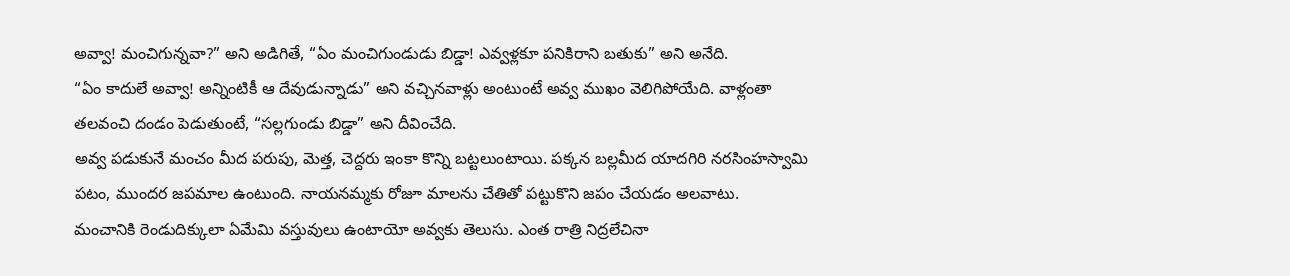అవ్వా! మంచిగున్నవా?” అని అడిగితే, “ఏం మంచిగుండుడు బిడ్డా! ఎవ్వళ్లకూ పనికిరాని బతుకు” అని అనేది.
“ఏం కాదులే అవ్వా! అన్నింటికీ ఆ దేవుడున్నాడు” అని వచ్చినవాళ్లు అంటుంటే అవ్వ ముఖం వెలిగిపోయేది. వాళ్లంతా తలవంచి దండం పెడుతుంటే, “సల్లగుండు బిడ్డా” అని దీవించేది.
అవ్వ పడుకునే మంచం మీద పరుపు, మెత్త, చెద్దరు ఇంకా కొన్ని బట్టలుంటాయి. పక్కన బల్లమీద యాదగిరి నరసింహస్వామి పటం, ముందర జపమాల ఉంటుంది. నాయనమ్మకు రోజూ మాలను చేతితో పట్టుకొని జపం చేయడం అలవాటు.
మంచానికి రెండుదిక్కులా ఏమేమి వస్తువులు ఉంటాయో అవ్వకు తెలుసు. ఎంత రాత్రి నిద్రలేచినా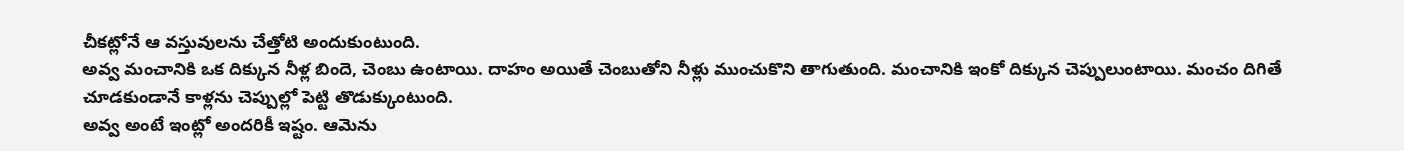చీకట్లోనే ఆ వస్తువులను చేత్తోటి అందుకుంటుంది.
అవ్వ మంచానికి ఒక దిక్కున నీళ్ల బిందె, చెంబు ఉంటాయి. దాహం అయితే చెంబుతోని నీళ్లు ముంచుకొని తాగుతుంది. మంచానికి ఇంకో దిక్కున చెప్పులుంటాయి. మంచం దిగితే చూడకుండానే కాళ్లను చెప్పుల్లో పెట్టి తొడుక్కుంటుంది.
అవ్వ అంటే ఇంట్లో అందరికీ ఇష్టం. ఆమెను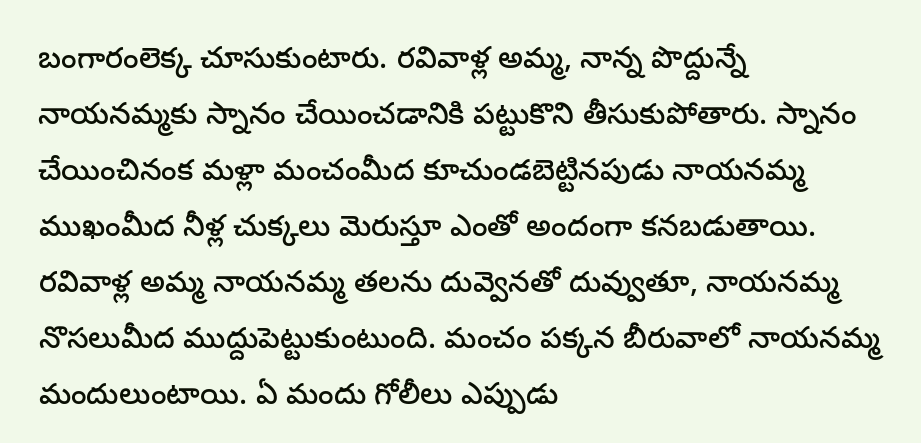బంగారంలెక్క చూసుకుంటారు. రవివాళ్ల అమ్మ, నాన్న పొద్దున్నే నాయనమ్మకు స్నానం చేయించడానికి పట్టుకొని తీసుకుపోతారు. స్నానం చేయించినంక మళ్లా మంచంమీద కూచుండబెట్టినపుడు నాయనమ్మ ముఖంమీద నీళ్ల చుక్కలు మెరుస్తూ ఎంతో అందంగా కనబడుతాయి.
రవివాళ్ల అమ్మ నాయనమ్మ తలను దువ్వెనతో దువ్వుతూ, నాయనమ్మ నొసలుమీద ముద్దుపెట్టుకుంటుంది. మంచం పక్కన బీరువాలో నాయనమ్మ మందులుంటాయి. ఏ మందు గోలీలు ఎప్పుడు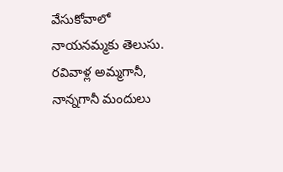వేసుకోవాలో నాయనమ్మకు తెలుసు. రవివాళ్ల అమ్మగానీ, నాన్నగానీ మందులు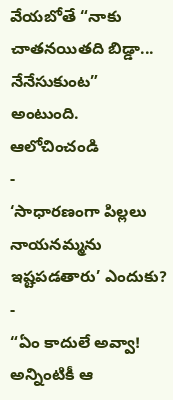వేయబోతే “నాకు చాతనయితది బిడ్డా... నేనేసుకుంట” అంటుంది.
ఆలోచించండి
-
‘సాధారణంగా పిల్లలు నాయనమ్మను ఇష్టపడతారు’ ఎందుకు?
-
“ఏం కాదులే అవ్వా! అన్నింటికీ ఆ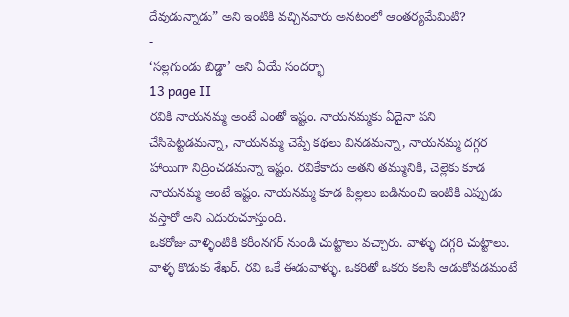దేవుడున్నాడు” అని ఇంటికి వచ్చినవారు అనటంలో ఆంతర్యమేమిటి?
-
‘సల్లగుండు బిడ్డా’ అని ఏయే సందర్భా
13 page II
రవికి నాయనమ్మ అంటే ఎంతో ఇష్టం. నాయనమ్మకు ఏదైనా పని చేసిపెట్టడమన్నా, నాయనమ్మ చెప్పే కథలు వినడమన్నా, నాయనమ్మ దగ్గర హాయిగా నిద్రించడమన్నా ఇష్టం. రవికేకాదు అతని తమ్మునికి, చెల్లెకు కూడ నాయనమ్మ అంటే ఇష్టం. నాయనమ్మ కూడ పిల్లలు బడినుంచి ఇంటికి ఎప్పుడు వస్తారో అని ఎదురుచూస్తుంది.
ఒకరోజు వాళ్ళింటికి కరీంనగర్ నుండి చుట్టాలు వచ్చారు. వాళ్ళు దగ్గరి చుట్టాలు. వాళ్ళ కొడుకు శేఖర్. రవి ఒకే ఈడువాళ్ళు. ఒకరితో ఒకరు కలసి ఆడుకోవడమంటే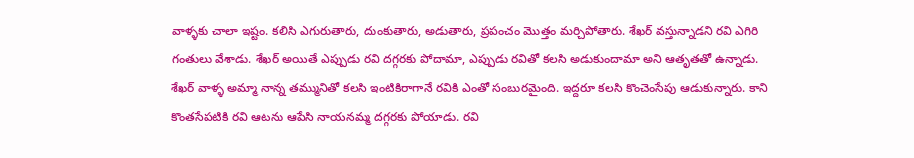వాళ్ళకు చాలా ఇష్టం. కలిసి ఎగురుతారు, దుంకుతారు, అడుతారు, ప్రపంచం మొత్తం మర్చిపోతారు. శేఖర్ వస్తున్నాడని రవి ఎగిరి గంతులు వేశాడు. శేఖర్ అయితే ఎప్పుడు రవి దగ్గరకు పోదామా, ఎప్పుడు రవితో కలసి అడుకుందామా అని ఆతృతతో ఉన్నాడు.
శేఖర్ వాళ్ళ అమ్మా నాన్న తమ్మునితో కలసి ఇంటికిరాగానే రవికి ఎంతో సంబురమైంది. ఇద్దరూ కలసి కొంచెంసేపు ఆడుకున్నారు. కాని కొంతసేపటికి రవి ఆటను ఆపేసి నాయనమ్మ దగ్గరకు పోయాడు. రవి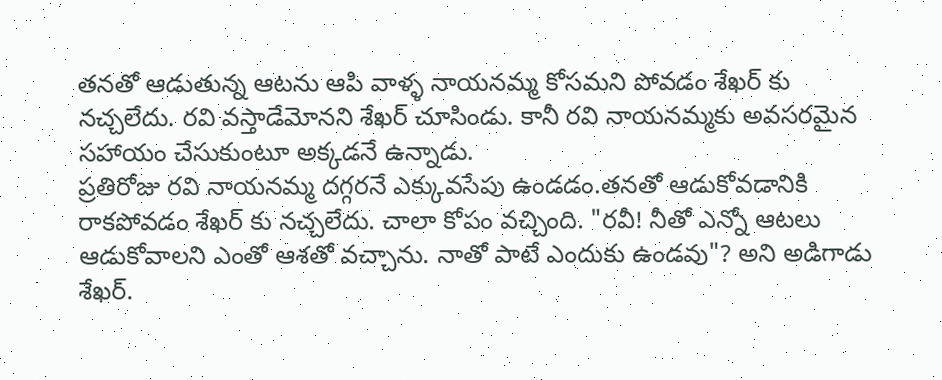తనతో ఆడుతున్న ఆటను ఆపి వాళ్ళ నాయనమ్మ కోసమని పోవడం శేఖర్ కు నచ్చలేదు. రవి వస్తాడేమోనని శేఖర్ చూసిండు. కానీ రవి నాయనమ్మకు అవసరమైన సహాయం చేసుకుంటూ అక్కడనే ఉన్నాడు.
ప్రతిరోజు రవి నాయనమ్మ దగ్గరనే ఎక్కువసేపు ఉండడం.తనతో ఆడుకోవడానికి రాకపోవడం శేఖర్ కు నచ్చలేదు. చాలా కోపం వచ్చింది. "రవీ! నీతో ఎన్నో ఆటలు ఆడుకోవాలని ఎంతో ఆశతో వచ్చాను. నాతో పాటే ఎందుకు ఉండవు"? అని అడిగాడు శేఖర్.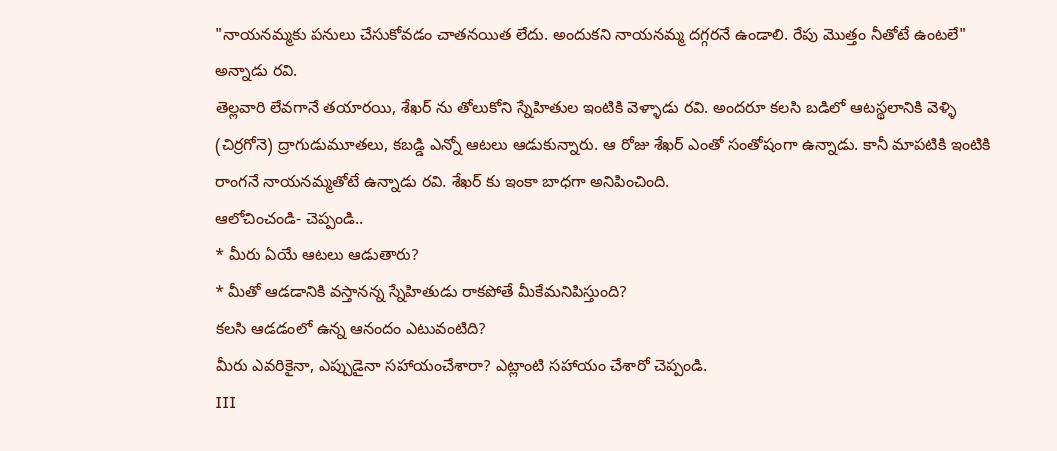"నాయనమ్మకు పనులు చేసుకోవడం చాతనయిత లేదు. అందుకని నాయనమ్మ దగ్గరనే ఉండాలి. రేపు మొత్తం నీతోటే ఉంటలే" అన్నాడు రవి.
తెల్లవారి లేవగానే తయారయి, శేఖర్ ను తోలుకోని స్నేహితుల ఇంటికి వెళ్ళాడు రవి. అందరూ కలసి బడిలో ఆటస్థలానికి వెళ్ళి (చిర్రగోనె) ద్రాగుడుమూతలు, కబడ్డి ఎన్నో ఆటలు ఆడుకున్నారు. ఆ రోజు శేఖర్ ఎంతో సంతోషంగా ఉన్నాడు. కానీ మాపటికి ఇంటికి రాంగనే నాయనమ్మతోటే ఉన్నాడు రవి. శేఖర్ కు ఇంకా బాధగా అనిపించింది.
ఆలోచించండి- చెప్పండి..
* మీరు ఏయే ఆటలు ఆడుతారు?
* మీతో ఆడడానికి వస్తానన్న స్నేహితుడు రాకపోతే మీకేమనిపిస్తుంది?
కలసి ఆడడంలో ఉన్న ఆనందం ఎటువంటిది?
మీరు ఎవరికైనా, ఎప్పుడైనా సహాయంచేశారా? ఎట్లాంటి సహాయం చేశారో చెప్పండి.
III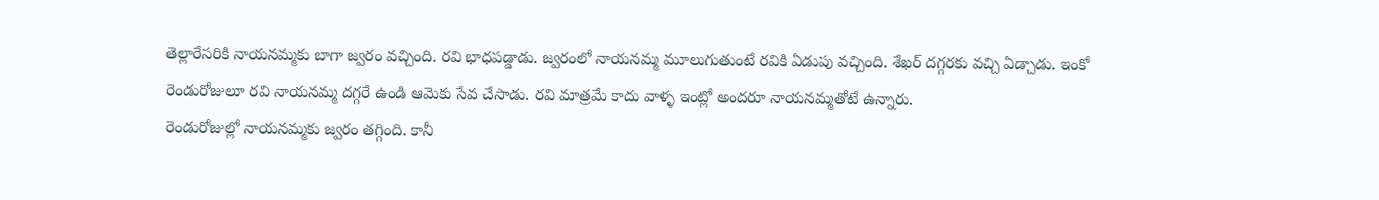తెల్లారేసరికి నాయనమ్మకు బాగా జ్వరం వచ్చింది. రవి భాధపడ్డాడు. జ్వరంలో నాయనమ్మ మూలుగుతుంటే రవికి ఏడుపు వచ్చింది. శేఖర్ దగ్గరకు వచ్చి ఏడ్చాడు. ఇంకో రెండురోజులూ రవి నాయనమ్మ దగ్గరే ఉండి ఆమెకు సేవ చేసాడు. రవి మాత్రమే కాదు వాళ్ళ ఇంట్లో అందరూ నాయనమ్మతోటే ఉన్నారు.
రెండురోజుల్లో నాయనమ్మకు జ్వరం తగ్గింది. కానీ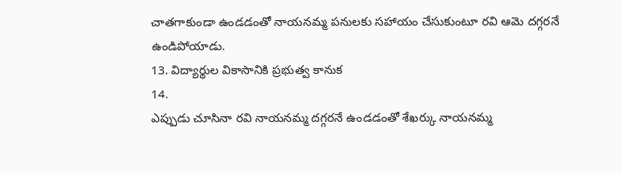చాతగాకుండా ఉండడంతో నాయనమ్మ పనులకు సహాయం చేసుకుంటూ రవి ఆమె దగ్గరనే ఉండిపోయాడు.
13. విద్యార్థుల వికాసానికి ప్రభుత్వ కానుక
14.
ఎప్పుడు చూసినా రవి నాయనమ్మ దగ్గరనే ఉండడంతో శేఖర్కు నాయనమ్మ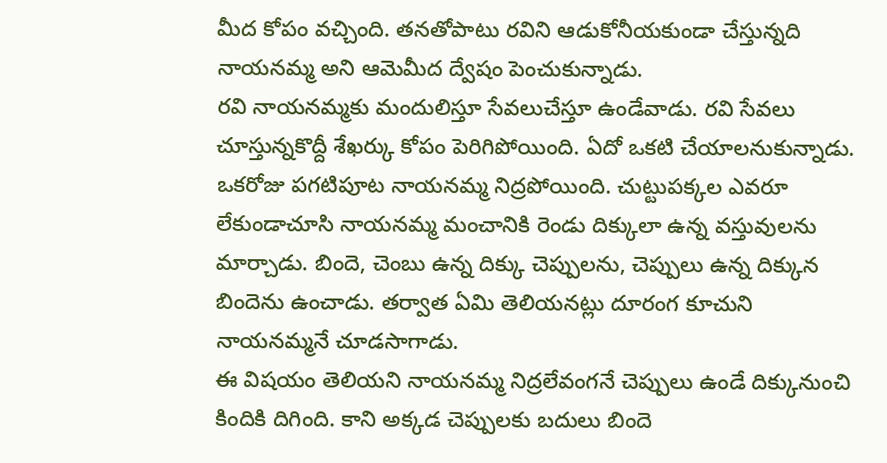మీద కోపం వచ్చింది. తనతోపాటు రవిని ఆడుకోనీయకుండా చేస్తున్నది నాయనమ్మ అని ఆమెమీద ద్వేషం పెంచుకున్నాడు.
రవి నాయనమ్మకు మందులిస్తూ సేవలుచేస్తూ ఉండేవాడు. రవి సేవలు చూస్తున్నకొద్దీ శేఖర్కు కోపం పెరిగిపోయింది. ఏదో ఒకటి చేయాలనుకున్నాడు. ఒకరోజు పగటిపూట నాయనమ్మ నిద్రపోయింది. చుట్టుపక్కల ఎవరూ లేకుండాచూసి నాయనమ్మ మంచానికి రెండు దిక్కులా ఉన్న వస్తువులను మార్చాడు. బిందె, చెంబు ఉన్న దిక్కు చెప్పులను, చెప్పులు ఉన్న దిక్కున బిందెను ఉంచాడు. తర్వాత ఏమి తెలియనట్లు దూరంగ కూచుని నాయనమ్మనే చూడసాగాడు.
ఈ విషయం తెలియని నాయనమ్మ నిద్రలేవంగనే చెప్పులు ఉండే దిక్కునుంచి కిందికి దిగింది. కాని అక్కడ చెప్పులకు బదులు బిందె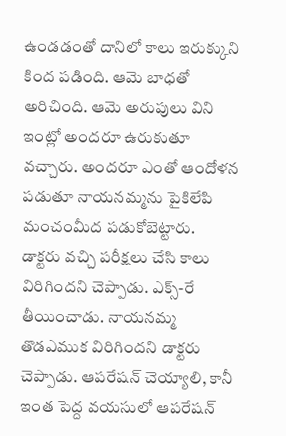ఉండడంతో దానిలో కాలు ఇరుక్కుని కింద పడింది. ఆమె బాధతో అరిచింది. ఆమె అరుపులు విని ఇంట్లో అందరూ ఉరుకుతూ వచ్చారు. అందరూ ఎంతో ఆందోళన పడుతూ నాయనమ్మను పైకిలేపి మంచంమీద పడుకోబెట్టారు.
డాక్టరు వచ్చి పరీక్షలు చేసి కాలు విరిగిందని చెప్పాడు. ఎక్స్-రే తీయించాడు. నాయనమ్మ తొడఎముక విరిగిందని డాక్టరు చెప్పాడు. ఆపరేషన్ చెయ్యాలి, కానీ ఇంత పెద్ద వయసులో ఆపరేషన్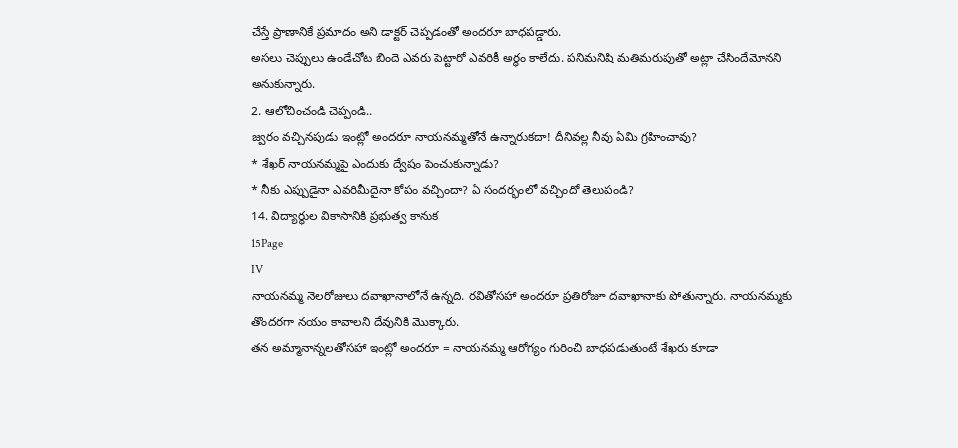చేస్తే ప్రాణానికే ప్రమాదం అని డాక్టర్ చెప్పడంతో అందరూ బాధపడ్డారు.
అసలు చెప్పులు ఉండేచోట బిందె ఎవరు పెట్టారో ఎవరికీ అర్థం కాలేదు. పనిమనిషి మతిమరుపుతో అట్లా చేసిందేమోనని అనుకున్నారు.
2. ఆలోచించండి చెప్పండి..
జ్వరం వచ్చినపుడు ఇంట్లో అందరూ నాయనమ్మతోనే ఉన్నారుకదా! దీనివల్ల నీవు ఏమి గ్రహించావు?
* శేఖర్ నాయనమ్మపై ఎందుకు ద్వేషం పెంచుకున్నాడు?
* నీకు ఎప్పుడైనా ఎవరిమీదైనా కోపం వచ్చిందా? ఏ సందర్భంలో వచ్చిందో తెలుపండి?
14. విద్యార్థుల వికాసానికి ప్రభుత్వ కానుక
15Page
IV
నాయనమ్మ నెలరోజులు దవాఖానాలోనే ఉన్నది. రవితోసహా అందరూ ప్రతిరోజూ దవాఖానాకు పోతున్నారు. నాయనమ్మకు తొందరగా నయం కావాలని దేవునికి మొక్కారు.
తన అమ్మానాన్నలతోసహా ఇంట్లో అందరూ = నాయనమ్మ ఆరోగ్యం గురించి బాధపడుతుంటే శేఖరు కూడా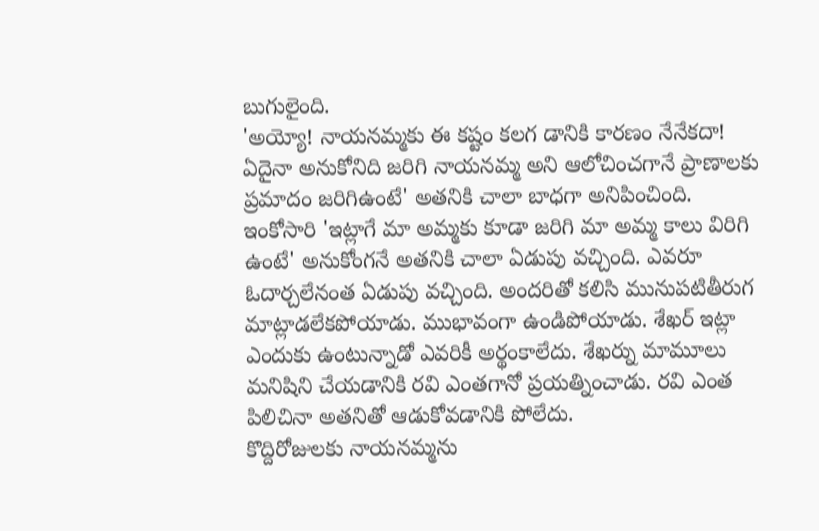బుగులైంది.
'అయ్యో! నాయనమ్మకు ఈ కష్టం కలగ డానికి కారణం నేనేకదా! ఏదైనా అనుకోనిది జరిగి నాయనమ్మ అని ఆలోచించగానే ప్రాణాలకు ప్రమాదం జరిగిఉంటే' అతనికి చాలా బాధగా అనిపించింది. ఇంకోసారి 'ఇట్లాగే మా అమ్మకు కూడా జరిగి మా అమ్మ కాలు విరిగి ఉంటే' అనుకోంగనే అతనికి చాలా ఏడుపు వచ్చింది. ఎవరూ ఓదార్చలేనంత ఏడుపు వచ్చింది. అందరితో కలిసి మునుపటితీరుగ మాట్లాడలేకపోయాడు. ముభావంగా ఉండిపోయాడు. శేఖర్ ఇట్లా ఎందుకు ఉంటున్నాడో ఎవరికీ అర్థంకాలేదు. శేఖర్ను మామూలు మనిషిని చేయడానికి రవి ఎంతగానో ప్రయత్నించాడు. రవి ఎంత పిలిచినా అతనితో ఆడుకోవడానికి పోలేదు.
కొద్దిరోజులకు నాయనమ్మను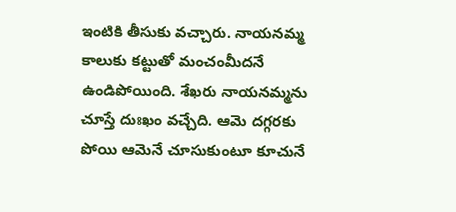ఇంటికి తీసుకు వచ్చారు. నాయనమ్మ కాలుకు కట్టుతో మంచంమీదనే ఉండిపోయింది. శేఖరు నాయనమ్మను చూస్తే దుఃఖం వచ్చేది. ఆమె దగ్గరకు పోయి ఆమెనే చూసుకుంటూ కూచునే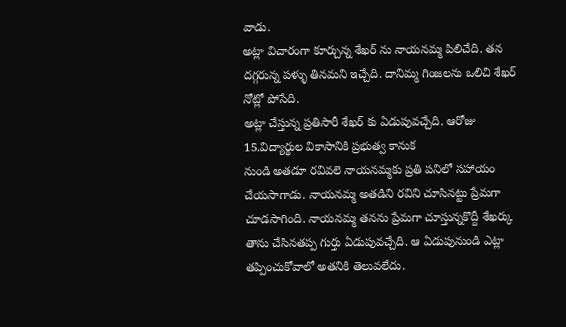వాడు.
అట్లా విచారంగా కూర్చున్న శేఖర్ ను నాయనమ్మ పిలిచేది. తన దగ్గరున్న పళ్ళు తినమని ఇచ్చేది. దానిమ్మ గింజలను ఒలిచి శేఖర్ నోట్లో పోసేది.
అట్లా చేస్తున్న ప్రతిసారీ శేఖర్ కు ఏడుపువచ్చేది. ఆరోజు
15.విద్యార్థుల వికాసానికి ప్రభుత్వ కానుక
నుండి అతడూ రవివలె నాయనమ్మకు ప్రతి పనిలో సహాయం చేయసాగాడు. నాయనమ్మ అతడిని రవిని చూసినట్టు ప్రేమగా చూడసాగింది. నాయనమ్మ తనను ప్రేమగా చూస్తున్నకొద్దీ శేఖర్కు తాను చేసినతప్ప గుర్తు ఏడుపువచ్చేది. ఆ ఏడుపునుండి ఎట్లా తప్పించుకోవాలో అతనికి తెలువలేదు.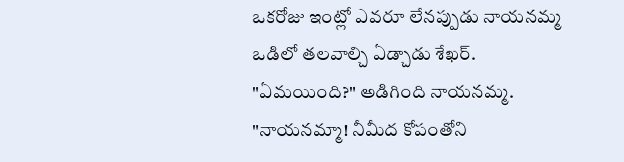ఒకరోజు ఇంట్లో ఎవరూ లేనప్పుడు నాయనమ్మ ఒడిలో తలవాల్చి ఏడ్చాడు శేఖర్.
"ఏమయింది?" అడిగింది నాయనమ్మ. "నాయనమ్మా! నీమీద కోపంతోని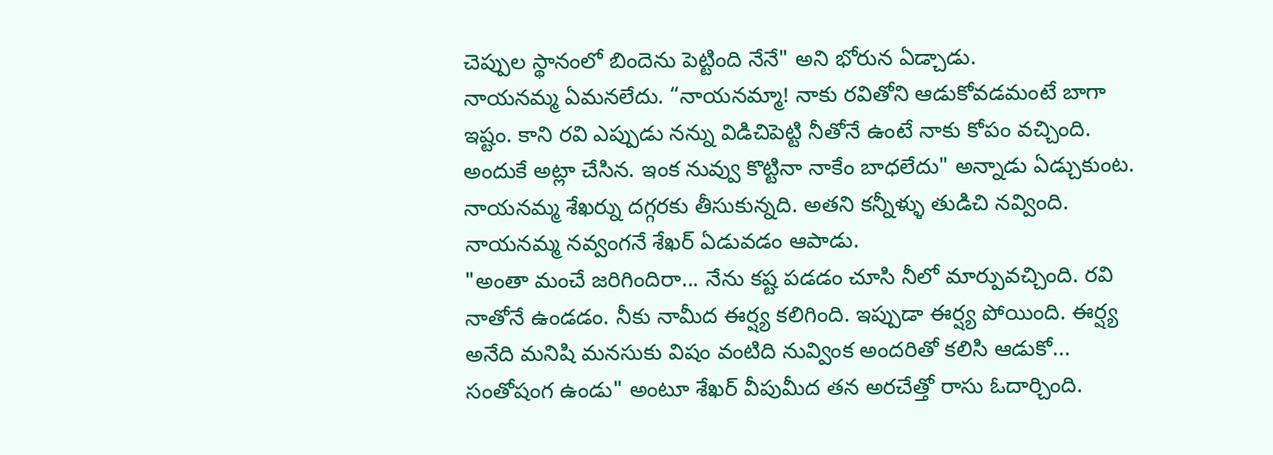చెప్పుల స్థానంలో బిందెను పెట్టింది నేనే" అని భోరున ఏడ్చాడు.
నాయనమ్మ ఏమనలేదు. “నాయనమ్మా! నాకు రవితోని ఆడుకోవడమంటే బాగా ఇష్టం. కాని రవి ఎప్పుడు నన్ను విడిచిపెట్టి నీతోనే ఉంటే నాకు కోపం వచ్చింది. అందుకే అట్లా చేసిన. ఇంక నువ్వు కొట్టినా నాకేం బాధలేదు" అన్నాడు ఏడ్చుకుంట. నాయనమ్మ శేఖర్ను దగ్గరకు తీసుకున్నది. అతని కన్నీళ్ళు తుడిచి నవ్వింది. నాయనమ్మ నవ్వంగనే శేఖర్ ఏడువడం ఆపాడు.
"అంతా మంచే జరిగిందిరా... నేను కష్ట పడడం చూసి నీలో మార్పువచ్చింది. రవి నాతోనే ఉండడం. నీకు నామీద ఈర్ష్య కలిగింది. ఇప్పుడా ఈర్ష్య పోయింది. ఈర్ష్య అనేది మనిషి మనసుకు విషం వంటిది నువ్వింక అందరితో కలిసి ఆడుకో... సంతోషంగ ఉండు" అంటూ శేఖర్ వీపుమీద తన అరచేత్తో రాసు ఓదార్చింది.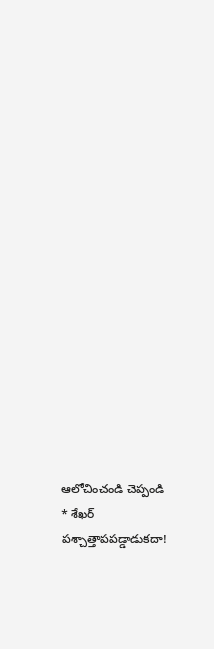ఆలోచించండి చెప్పండి
* శేఖర్ పశ్చాత్తాపపడ్డాడుకదా!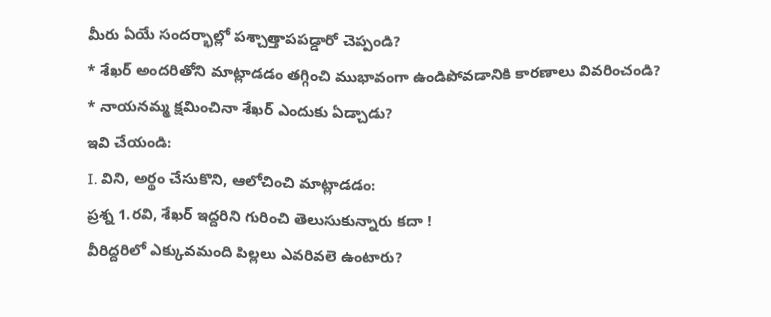మీరు ఏయే సందర్భాల్లో పశ్చాత్తాపపడ్డారో చెప్పండి?
* శేఖర్ అందరితోని మాట్లాడడం తగ్గించి ముభావంగా ఉండిపోవడానికి కారణాలు వివరించండి?
* నాయనమ్మ క్షమించినా శేఖర్ ఎందుకు ఏడ్చాడు?
ఇవి చేయండి:
I. విని, అర్థం చేసుకొని, ఆలోచించి మాట్లాడడం:
ప్రశ్న 1.రవి, శేఖర్ ఇద్దరిని గురించి తెలుసుకున్నారు కదా !
వీరిద్దరిలో ఎక్కువమంది పిల్లలు ఎవరివలె ఉంటారు?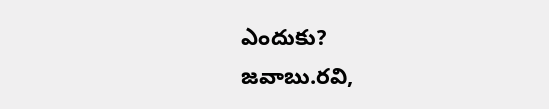ఎందుకు?
జవాబు.రవి,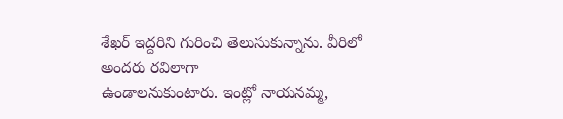శేఖర్ ఇద్దరిని గురించి తెలుసుకున్నాను. వీరిలో అందరు రవిలాగా
ఉండాలనుకుంటారు. ఇంట్లో నాయనమ్మ,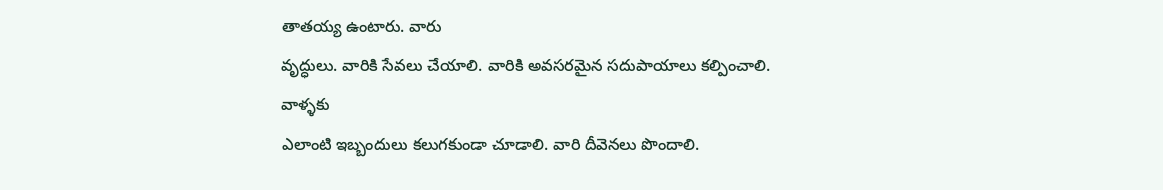తాతయ్య ఉంటారు. వారు
వృద్ధులు. వారికి సేవలు చేయాలి. వారికి అవసరమైన సదుపాయాలు కల్పించాలి. వాళ్ళకు
ఎలాంటి ఇబ్బందులు కలుగకుండా చూడాలి. వారి దీవెనలు పొందాలి.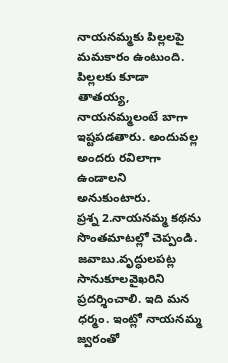నాయనమ్మకు పిల్లలపై
మమకారం ఉంటుంది. పిల్లలకు కూడా తాతయ్య, నాయనమ్మలంటే బాగా
ఇష్టపడతారు. అందువల్ల అందరు రవిలాగా ఉండాలని అనుకుంటారు.
ప్రశ్న 2.నాయనమ్మ కథను సొంతమాటల్లో చెప్పండి.
జవాబు.వృద్ధులపట్ల సానుకూలవైఖరిని
ప్రదర్శించాలి. ఇది మన ధర్మం. ఇంట్లో నాయనమ్మ జ్వరంతో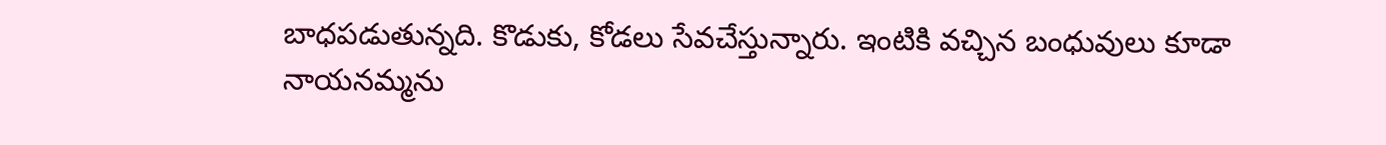బాధపడుతున్నది. కొడుకు, కోడలు సేవచేస్తున్నారు. ఇంటికి వచ్చిన బంధువులు కూడా నాయనమ్మను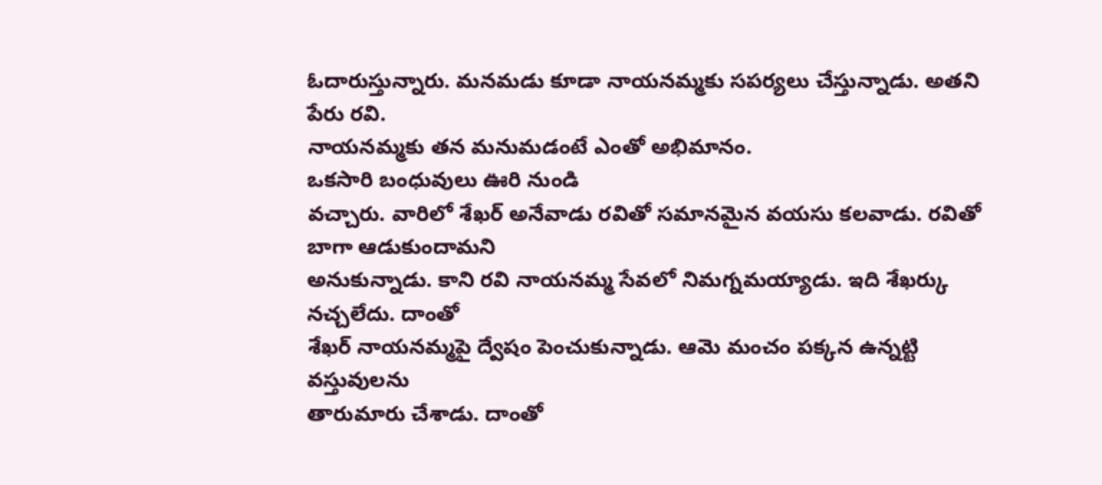ఓదారుస్తున్నారు. మనమడు కూడా నాయనమ్మకు సపర్యలు చేస్తున్నాడు. అతని పేరు రవి.
నాయనమ్మకు తన మనుమడంటే ఎంతో అభిమానం.
ఒకసారి బంధువులు ఊరి నుండి
వచ్చారు. వారిలో శేఖర్ అనేవాడు రవితో సమానమైన వయసు కలవాడు. రవితో బాగా ఆడుకుందామని
అనుకున్నాడు. కాని రవి నాయనమ్మ సేవలో నిమగ్నమయ్యాడు. ఇది శేఖర్కు నచ్చలేదు. దాంతో
శేఖర్ నాయనమ్మపై ద్వేషం పెంచుకున్నాడు. ఆమె మంచం పక్కన ఉన్నట్టి వస్తువులను
తారుమారు చేశాడు. దాంతో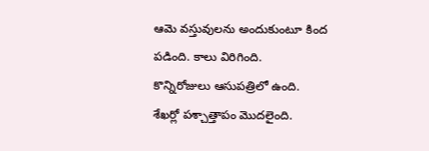ఆమె వస్తువులను అందుకుంటూ కింద పడింది. కాలు విరిగింది.
కొన్నిరోజులు ఆసుపత్రిలో ఉంది. శేఖర్లో పశ్చాత్తాపం మొదలైంది.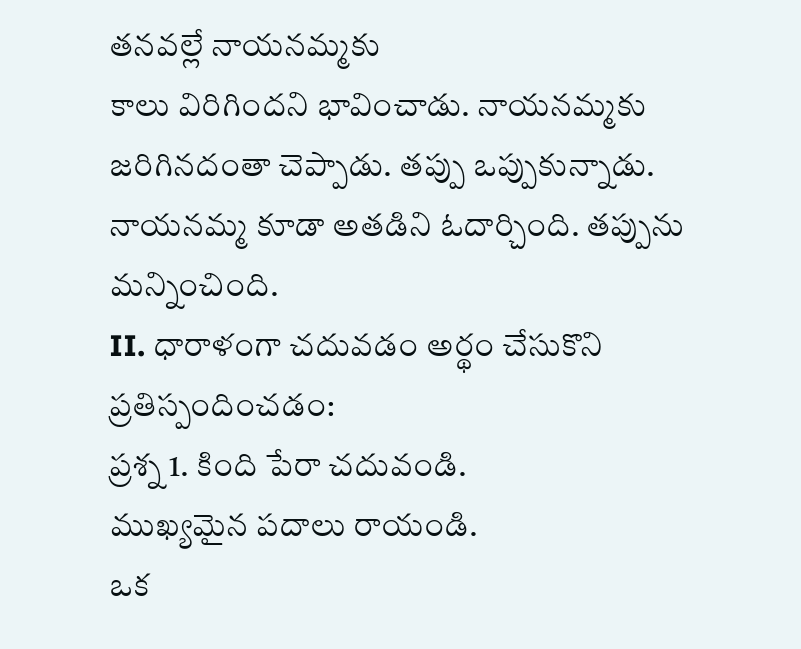తనవల్లే నాయనమ్మకు
కాలు విరిగిందని భావించాడు. నాయనమ్మకు జరిగినదంతా చెప్పాడు. తప్పు ఒప్పుకున్నాడు.
నాయనమ్మ కూడా అతడిని ఓదార్చింది. తప్పును మన్నించింది.
II. ధారాళంగా చదువడం అర్థం చేసుకొని ప్రతిస్పందించడం:
ప్రశ్న 1. కింది పేరా చదువండి.
ముఖ్యమైన పదాలు రాయండి.
ఒక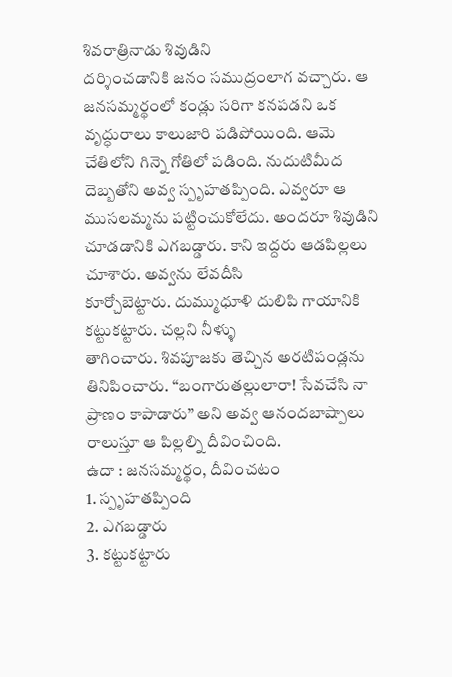శివరాత్రినాడు శివుడిని
దర్శించడానికి జనం సముద్రంలాగ వచ్చారు. ఆ జనసమ్మర్థంలో కండ్లు సరిగా కనపడని ఒక
వృద్ధురాలు కాలుజారి పడిపోయింది. ఆమె చేతిలోని గిన్నె గోతిలో పడింది. నుదుటిమీద
దెబ్బతోని అవ్వ స్పృహతప్పింది. ఎవ్వరూ ఆ ముసలమ్మను పట్టించుకోలేదు. అందరూ శివుడిని
చూడడానికి ఎగబడ్డారు. కాని ఇద్దరు ఆడపిల్లలు చూశారు. అవ్వను లేవదీసి
కూర్చోబెట్టారు. దుమ్ముధూళి దులిపి గాయానికి కట్టుకట్టారు. చల్లని నీళ్ళు
తాగించారు. శివపూజకు తెచ్చిన అరటిపండ్లను తినిపించారు. “బంగారుతల్లులారా! సేవచేసి నా ప్రాణం కాపాడారు” అని అవ్వ ఆనందబాష్పాలు రాలుస్తూ ఆ పిల్లల్ని దీవించింది.
ఉదా : జనసమ్మర్థం, దీవించటం
1. స్పృహతప్పింది
2. ఎగబడ్డారు
3. కట్టుకట్టారు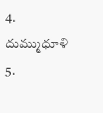4. దుమ్ముధూళి
5.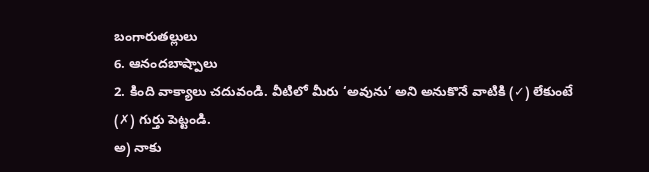బంగారుతల్లులు
6. ఆనందబాష్పాలు
2. కింది వాక్యాలు చదువండి. వీటిలో మీరు ‘అవును’ అని అనుకొనే వాటికి (✓) లేకుంటే (✗) గుర్తు పెట్టండి.
అ) నాకు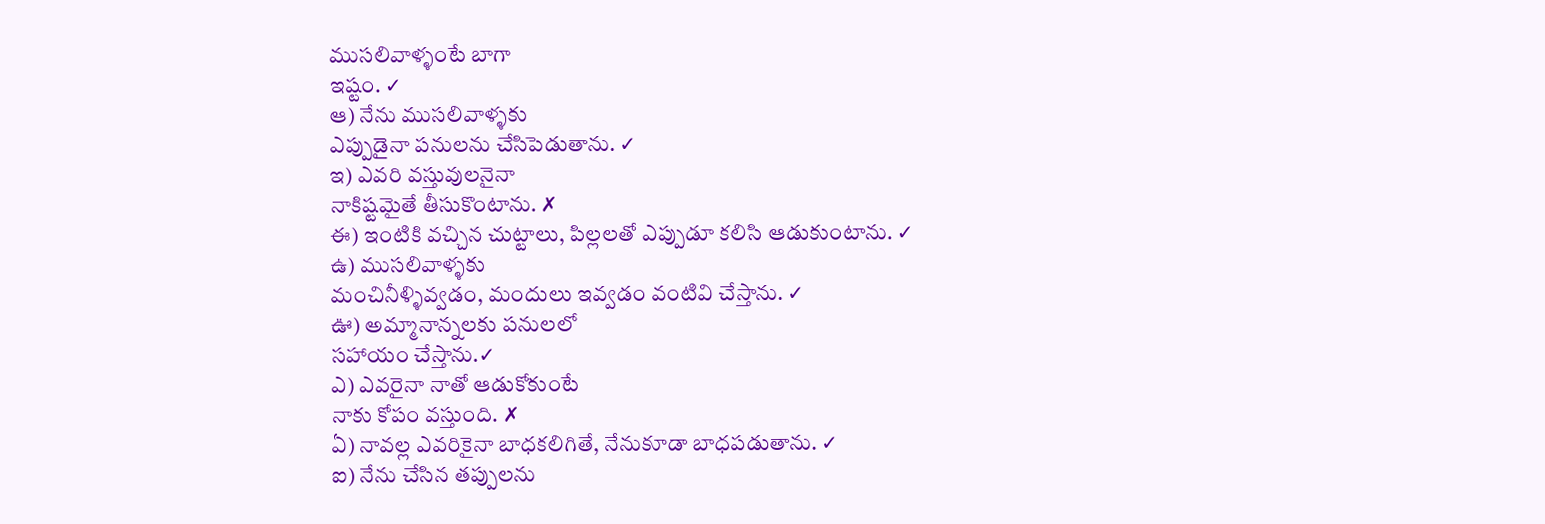ముసలివాళ్ళంటే బాగా
ఇష్టం. ✓
ఆ) నేను ముసలివాళ్ళకు
ఎప్పుడైనా పనులను చేసిపెడుతాను. ✓
ఇ) ఎవరి వస్తువులనైనా
నాకిష్టమైతే తీసుకొంటాను. ✗
ఈ) ఇంటికి వచ్చిన చుట్టాలు, పిల్లలతో ఎప్పుడూ కలిసి ఆడుకుంటాను. ✓
ఉ) ముసలివాళ్ళకు
మంచినీళ్ళివ్వడం, మందులు ఇవ్వడం వంటివి చేస్తాను. ✓
ఊ) అమ్మానాన్నలకు పనులలో
సహాయం చేస్తాను.✓
ఎ) ఎవరైనా నాతో ఆడుకోకుంటే
నాకు కోపం వస్తుంది. ✗
ఏ) నావల్ల ఎవరికైనా బాధకలిగితే, నేనుకూడా బాధపడుతాను. ✓
ఐ) నేను చేసిన తప్పులను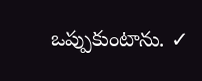ఒప్పుకుంటాను. ✓